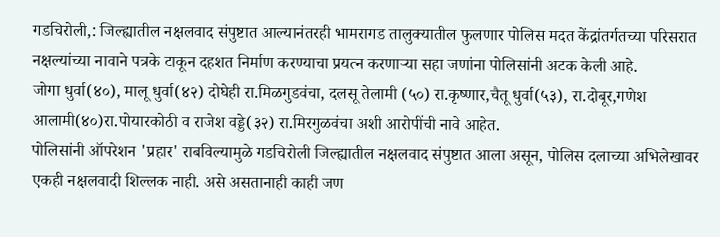गडचिरोली,: जिल्ह्यातील नक्षलवाद संपुष्टात आल्यानंतरही भामरागड तालुक्यातील फुलणार पोलिस मदत केंद्रांतर्गतच्या परिसरात नक्षल्यांच्या नावाने पत्रके टाकून दहशत निर्माण करण्याचा प्रयत्न करणाऱ्या सहा जणांना पोलिसांनी अटक केली आहे.
जोगा धुर्वा(४०), मालू धुर्वा(४२) दोघेही रा.मिळगुडवंचा, दलसू तेलामी (५०) रा.कृष्णार,चैतू धुर्वा(५३), रा.दोबूर,गणेश आलामी(४०)रा.पोयारकोठी व राजेश वड्डे(३२) रा.मिरगुळवंचा अशी आरोपींची नावे आहेत.
पोलिसांनी ऑपरेशन 'प्रहार' राबविल्यामुळे गडचिरोली जिल्ह्यातील नक्षलवाद संपुष्टात आला असून, पोलिस दलाच्या अभिलेखावर एकही नक्षलवादी शिल्लक नाही. असे असतानाही काही जण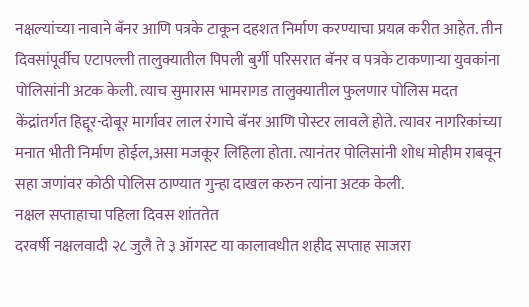नक्षल्यांच्या नावाने बॅनर आणि पत्रके टाकून दहशत निर्माण करण्याचा प्रयत्न करीत आहेत. तीन दिवसांपूर्वीच एटापल्ली तालुक्यातील पिपली बुर्गी परिसरात बॅनर व पत्रके टाकणाऱ्या युवकांना पोलिसांनी अटक केली. त्याच सुमारास भामरागड तालुक्यातील फुलणार पोलिस मदत केंद्रांतर्गत हिद्दूर-दोबूर मार्गावर लाल रंगाचे बॅनर आणि पोस्टर लावले होते. त्यावर नागरिकांच्या मनात भीती निर्माण होईल,असा मजकूर लिहिला होता. त्यानंतर पोलिसांनी शोध मोहीम राबवून सहा जणांवर कोठी पोलिस ठाण्यात गुन्हा दाखल करुन त्यांना अटक केली.
नक्षल सप्ताहाचा पहिला दिवस शांततेत
दरवर्षी नक्षलवादी २८ जुलै ते ३ ऑगस्ट या कालावधीत शहीद सप्ताह साजरा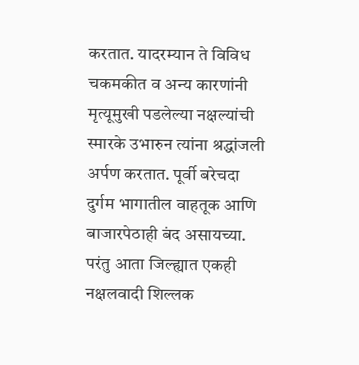करतात. यादरम्यान ते विविध चकमकीत व अन्य कारणांनी मृत्यूमुखी पडलेल्या नक्षल्यांची स्मारके उभारुन त्यांना श्रद्धांजली अर्पण करतात. पूर्वी बरेचदा दुर्गम भागातील वाहतूक आणि बाजारपेठाही बंद असायच्या. परंतु आता जिल्ह्यात एकही नक्षलवादी शिल्लक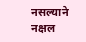नसल्याने नक्षल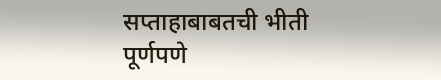सप्ताहाबाबतची भीती पूर्णपणे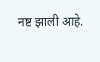नष्ट झाली आहे.